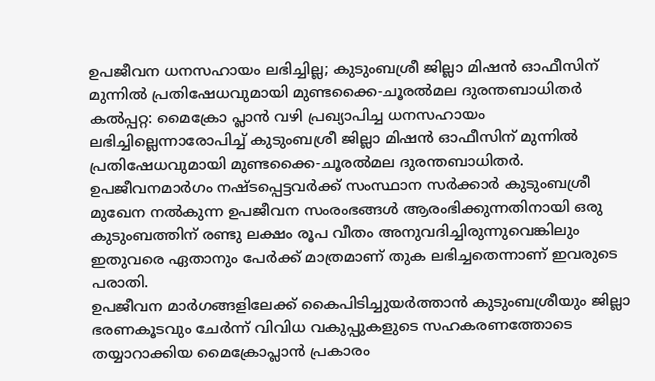ഉപജീവന ധനസഹായം ലഭിച്ചില്ല; കുടുംബശ്രീ ജില്ലാ മിഷൻ ഓഫീസിന് മുന്നിൽ പ്രതിഷേധവുമായി മുണ്ടക്കൈ-ചൂരൽമല ദുരന്തബാധിതർ
കൽപ്പറ്റ: മൈക്രോ പ്ലാൻ വഴി പ്രഖ്യാപിച്ച ധനസഹായം ലഭിച്ചില്ലെന്നാരോപിച്ച് കുടുംബശ്രീ ജില്ലാ മിഷൻ ഓഫീസിന് മുന്നിൽ പ്രതിഷേധവുമായി മുണ്ടക്കൈ-ചൂരൽമല ദുരന്തബാധിതർ. ഉപജീവനമാർഗം നഷ്ടപ്പെട്ടവർക്ക് സംസ്ഥാന സർക്കാർ കുടുംബശ്രീ മുഖേന നൽകുന്ന ഉപജീവന സംരംഭങ്ങൾ ആരംഭിക്കുന്നതിനായി ഒരു കുടുംബത്തിന് രണ്ടു ലക്ഷം രൂപ വീതം അനുവദിച്ചിരുന്നുവെങ്കിലും ഇതുവരെ ഏതാനും പേർക്ക് മാത്രമാണ് തുക ലഭിച്ചതെന്നാണ് ഇവരുടെ പരാതി.
ഉപജീവന മാർഗങ്ങളിലേക്ക് കൈപിടിച്ചുയർത്താൻ കുടുംബശ്രീയും ജില്ലാ ഭരണകൂടവും ചേർന്ന് വിവിധ വകുപ്പുകളുടെ സഹകരണത്തോടെ തയ്യാറാക്കിയ മൈക്രോപ്ലാൻ പ്രകാരം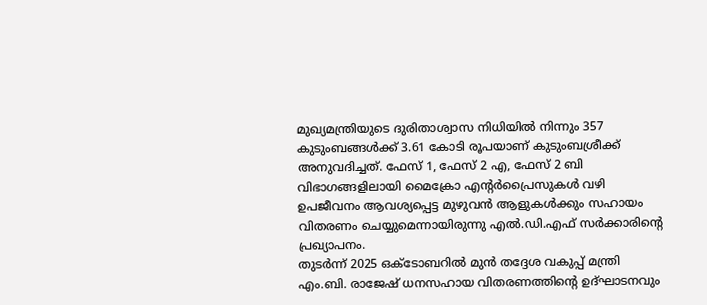മുഖ്യമന്ത്രിയുടെ ദുരിതാശ്വാസ നിധിയിൽ നിന്നും 357 കുടുംബങ്ങൾക്ക് 3.61 കോടി രൂപയാണ് കുടുംബശ്രീക്ക് അനുവദിച്ചത്. ഫേസ് 1, ഫേസ് 2 എ, ഫേസ് 2 ബി വിഭാഗങ്ങളിലായി മൈക്രോ എന്റർപ്രൈസുകൾ വഴി ഉപജീവനം ആവശ്യപ്പെട്ട മുഴുവൻ ആളുകൾക്കും സഹായം വിതരണം ചെയ്യുമെന്നായിരുന്നു എൽ.ഡി.എഫ് സർക്കാരിന്റെ പ്രഖ്യാപനം.
തുടർന്ന് 2025 ഒക്ടോബറിൽ മുൻ തദ്ദേശ വകുപ്പ് മന്ത്രി എം.ബി. രാജേഷ് ധനസഹായ വിതരണത്തിന്റെ ഉദ്ഘാടനവും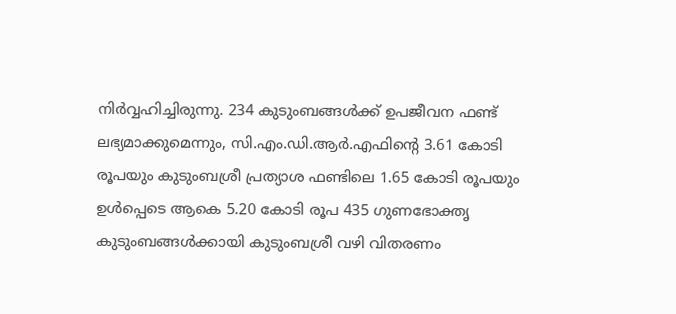നിർവ്വഹിച്ചിരുന്നു. 234 കുടുംബങ്ങൾക്ക് ഉപജീവന ഫണ്ട് ലഭ്യമാക്കുമെന്നും, സി.എം.ഡി.ആർ.എഫിന്റെ 3.61 കോടി രൂപയും കുടുംബശ്രീ പ്രത്യാശ ഫണ്ടിലെ 1.65 കോടി രൂപയും ഉൾപ്പെടെ ആകെ 5.20 കോടി രൂപ 435 ഗുണഭോക്തൃ കുടുംബങ്ങൾക്കായി കുടുംബശ്രീ വഴി വിതരണം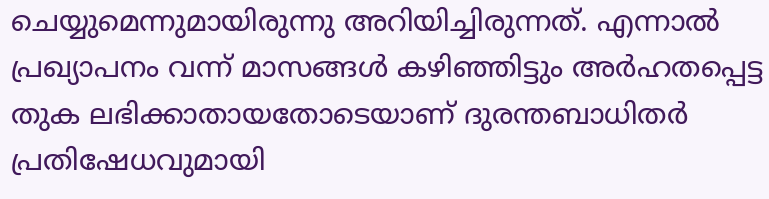ചെയ്യുമെന്നുമായിരുന്നു അറിയിച്ചിരുന്നത്. എന്നാൽ പ്രഖ്യാപനം വന്ന് മാസങ്ങൾ കഴിഞ്ഞിട്ടും അർഹതപ്പെട്ട തുക ലഭിക്കാതായതോടെയാണ് ദുരന്തബാധിതർ പ്രതിഷേധവുമായി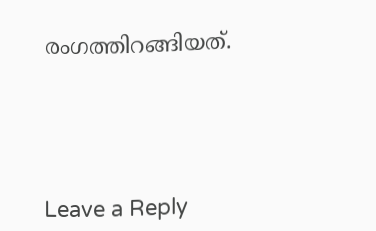രംഗത്തിറങ്ങിയത്.





Leave a Reply